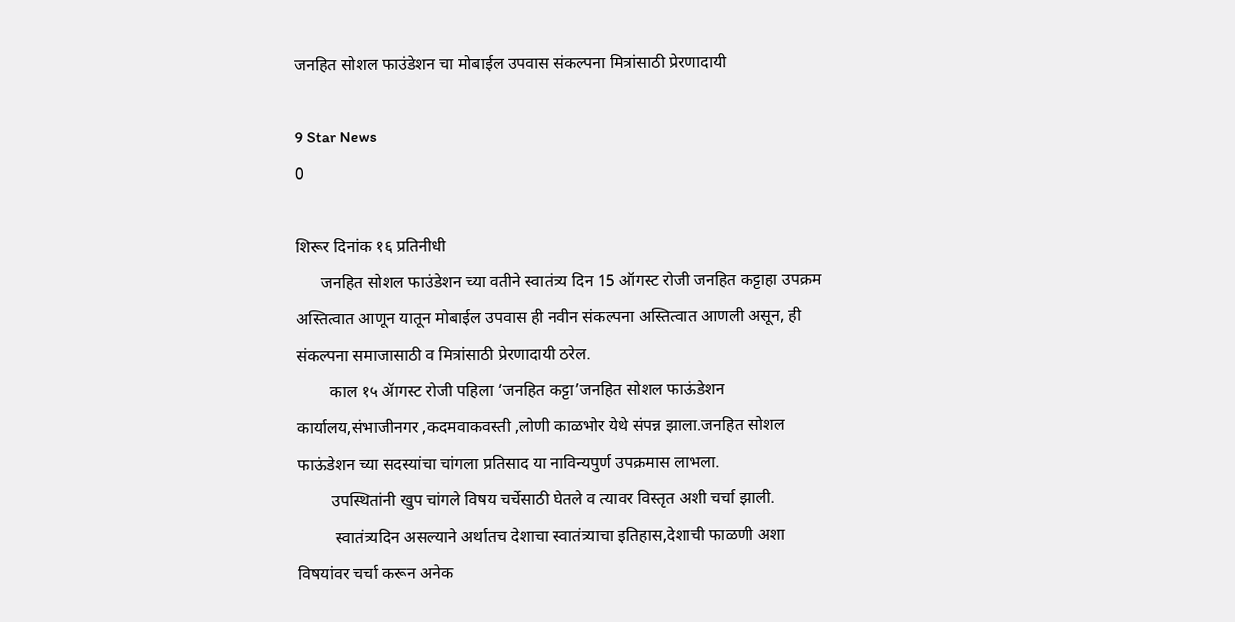जनहित सोशल फाउंडेशन चा मोबाईल उपवास संकल्पना मित्रांसाठी प्रेरणादायी

9 Star News
0

शिरूर दिनांक १६ प्रतिनीधी
      जनहित सोशल फाउंडेशन च्या वतीने स्वातंत्र्य दिन 15 ऑगस्ट रोजी जनहित कट्टाहा उपक्रम अस्तित्वात आणून यातून मोबाईल उपवास ही नवीन संकल्पना अस्तित्वात आणली असून, ही संकल्पना समाजासाठी व मित्रांसाठी प्रेरणादायी ठरेल.
        काल १५ ॲागस्ट रोजी पहिला ‘जनहित कट्टा’जनहित सोशल फाऊंडेशन कार्यालय,संभाजीनगर ,कदमवाकवस्ती ,लोणी काळभोर येथे संपन्न झाला.जनहित सोशल फाऊंडेशन च्या सदस्यांचा चांगला प्रतिसाद या नाविन्यपुर्ण उपक्रमास लाभला.
        उपस्थितांनी खुप चांगले विषय चर्चेसाठी घेतले व त्यावर विस्तृत अशी चर्चा झाली.
         स्वातंत्र्यदिन असल्याने अर्थातच देशाचा स्वातंत्र्याचा इतिहास,देशाची फाळणी अशा विषयांवर चर्चा करून अनेक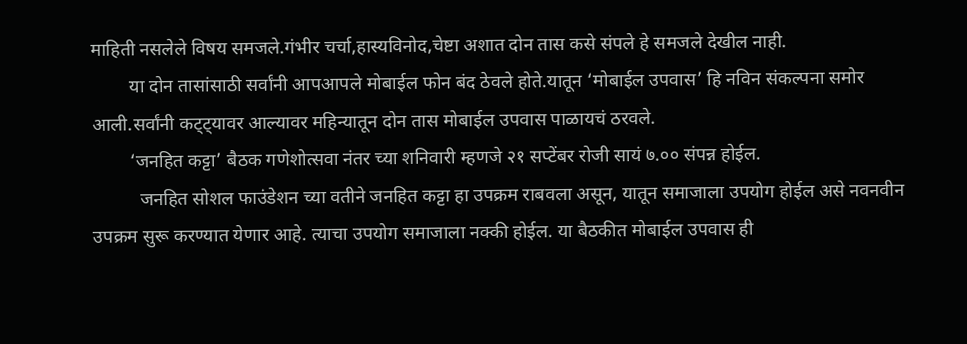माहिती नसलेले विषय समजले.गंभीर चर्चा,हास्यविनोद,चेष्टा अशात दोन तास कसे संपले हे समजले देखील नाही.
        या दोन तासांसाठी सर्वांनी आपआपले मोबाईल फोन बंद ठेवले होते.यातून ‘मोबाईल उपवास’ हि नविन संकल्पना समोर आली.सर्वांनी कट्ट्यावर आल्यावर महिन्यातून दोन तास मोबाईल उपवास पाळायचं ठरवले.
        ‘जनहित कट्टा’ बैठक गणेशोत्सवा नंतर च्या शनिवारी म्हणजे २१ सप्टेंबर रोजी सायं ७.०० संपन्न होईल.
          जनहित सोशल फाउंडेशन च्या वतीने जनहित कट्टा हा उपक्रम राबवला असून, यातून समाजाला उपयोग होईल असे नवनवीन उपक्रम सुरू करण्यात येणार आहे. त्याचा उपयोग समाजाला नक्की होईल. या बैठकीत मोबाईल उपवास ही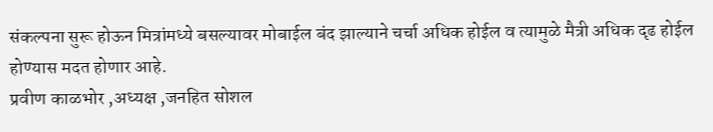संकल्पना सुरू होऊन मित्रांमध्ये बसल्यावर मोबाईल बंद झाल्याने चर्चा अधिक होईल व त्यामुळे मैत्री अधिक दृढ होईल होण्यास मदत होणार आहे.
प्रवीण काळभोर ,अध्यक्ष ,जनहित सोशल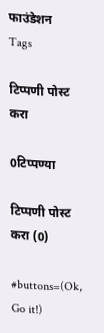फाउंडेशन
Tags

टिप्पणी पोस्ट करा

0टिप्पण्या

टिप्पणी पोस्ट करा (0)

#buttons=(Ok, Go it!)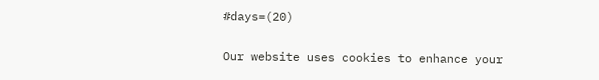#days=(20)

Our website uses cookies to enhance your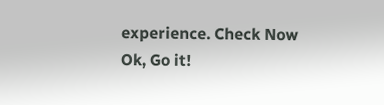experience. Check Now
Ok, Go it!